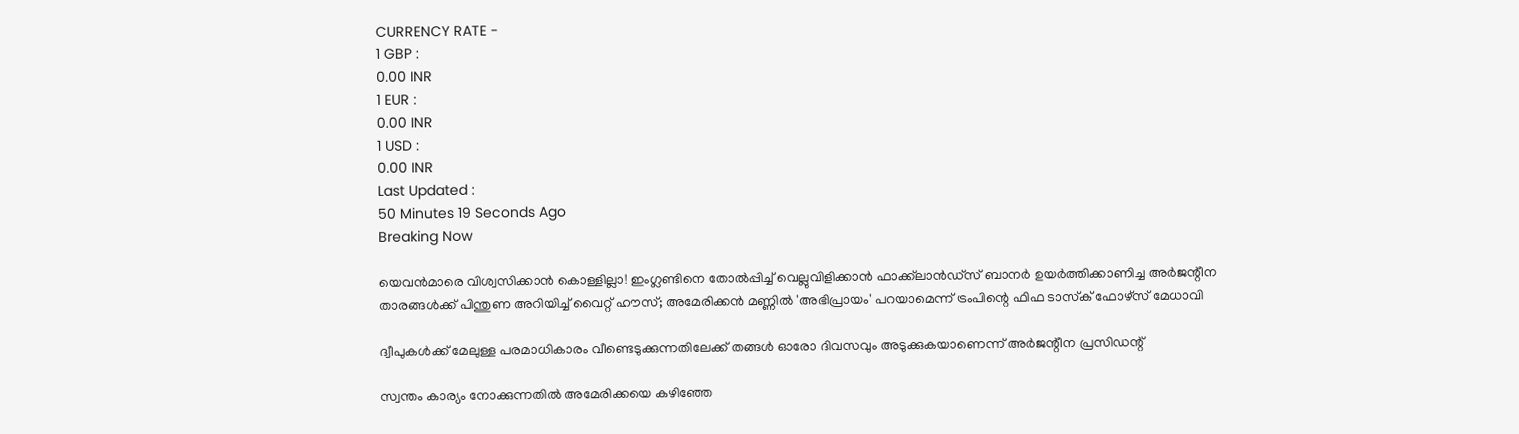CURRENCY RATE -
1 GBP :
0.00 INR
1 EUR :
0.00 INR
1 USD :
0.00 INR
Last Updated :
50 Minutes 19 Seconds Ago
Breaking Now

യെവന്‍മാരെ വിശ്വസിക്കാന്‍ കൊള്ളില്ലാ! ഇംഗ്ലണ്ടിനെ തോല്‍പ്പിച്ച് വെല്ലുവിളിക്കാന്‍ ഫാക്ക്‌ലാന്‍ഡ്‌സ് ബാനര്‍ ഉയര്‍ത്തിക്കാണിച്ച അര്‍ജന്റീന താരങ്ങള്‍ക്ക് പിന്തുണ അറിയിച്ച് വൈറ്റ് ഹൗസ്; അമേരിക്കന്‍ മണ്ണില്‍ 'അഭിപ്രായം' പറയാമെന്ന് ട്രംപിന്റെ ഫിഫ ടാസ്‌ക് ഫോഴ്‌സ് മേധാവി

ദ്വീപുകള്‍ക്ക് മേലുള്ള പരമാധികാരം വീണ്ടെടുക്കുന്നതിലേക്ക് തങ്ങള്‍ ഓരോ ദിവസവും അടുക്കുകയാണെന്ന് അര്‍ജന്റീന പ്രസിഡന്റ്

സ്വന്തം കാര്യം നോക്കുന്നതില്‍ അമേരിക്കയെ കഴിഞ്ഞേ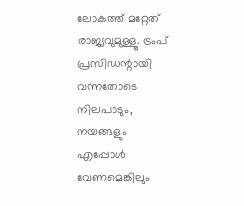ലോകത്ത് മറ്റേത് രാജ്യവുമുള്ളൂ. ട്രംപ് പ്രസിഡന്റായി വന്നതോടെ നിലപാടും, നയങ്ങളും എപ്പോള്‍ വേണമെങ്കിലും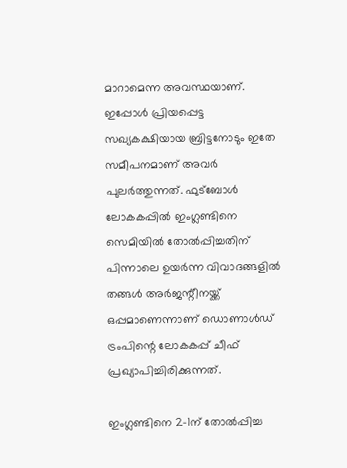മാറാമെന്ന അവസ്ഥയാണ്. ഇപ്പോള്‍ പ്രിയപ്പെട്ട സഖ്യകക്ഷിയായ ബ്രിട്ടനോടും ഇതേ സമീപനമാണ് അവര്‍ പുലര്‍ത്തുന്നത്. ഫുട്‌ബോള്‍ ലോകകപ്പില്‍ ഇംഗ്ലണ്ടിനെ സെമിയില്‍ തോല്‍പ്പിച്ചതിന് പിന്നാലെ ഉയര്‍ന്ന വിവാദങ്ങളില്‍ തങ്ങള്‍ അര്‍ജന്റീനയ്ക്ക് ഒപ്പമാണെന്നാണ് ഡൊണാള്‍ഡ് ട്രംപിന്റെ ലോകകപ്പ് ചീഫ് പ്രഖ്യാപിച്ചിരിക്കുന്നത്.

ഇംഗ്ലണ്ടിനെ 2-1ന് തോല്‍പ്പിച്ച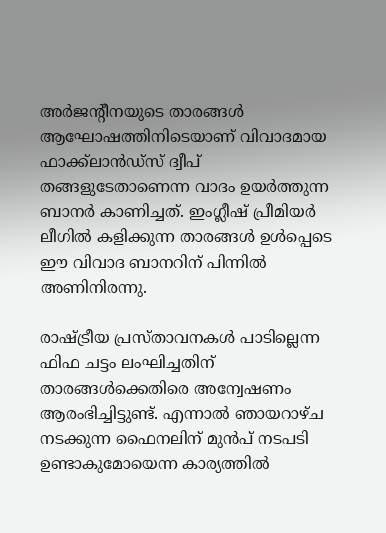അര്‍ജന്റീനയുടെ താരങ്ങള്‍ ആഘോഷത്തിനിടെയാണ് വിവാദമായ ഫാക്ക്‌ലാന്‍ഡ്‌സ് ദ്വീപ് തങ്ങളുടേതാണെന്ന വാദം ഉയര്‍ത്തുന്ന ബാനര്‍ കാണിച്ചത്. ഇംഗ്ലീഷ് പ്രീമിയര്‍ ലീഗില്‍ കളിക്കുന്ന താരങ്ങള്‍ ഉള്‍പ്പെടെ ഈ വിവാദ ബാനറിന് പിന്നില്‍ അണിനിരന്നു.

രാഷ്ട്രീയ പ്രസ്താവനകള്‍ പാടില്ലെന്ന ഫിഫ ചട്ടം ലംഘിച്ചതിന് താരങ്ങള്‍ക്കെതിരെ അന്വേഷണം ആരംഭിച്ചിട്ടുണ്ട്. എന്നാല്‍ ഞായറാഴ്ച നടക്കുന്ന ഫൈനലിന് മുന്‍പ് നടപടി ഉണ്ടാകുമോയെന്ന കാര്യത്തില്‍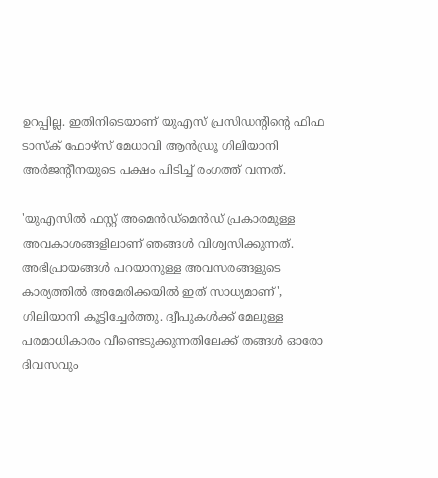ഉറപ്പില്ല. ഇതിനിടെയാണ് യുഎസ് പ്രസിഡന്റിന്റെ ഫിഫ ടാസ്‌ക് ഫോഴ്‌സ് മേധാവി ആന്‍ഡ്രൂ ഗിലിയാനി അര്‍ജന്റീനയുടെ പക്ഷം പിടിച്ച് രംഗത്ത് വന്നത്.

'യുഎസില്‍ ഫസ്റ്റ് അമെന്‍ഡ്‌മെന്‍ഡ് പ്രകാരമുള്ള അവകാശങ്ങളിലാണ് ഞങ്ങള്‍ വിശ്വസിക്കുന്നത്. അഭിപ്രായങ്ങള്‍ പറയാനുള്ള അവസരങ്ങളുടെ കാര്യത്തില്‍ അമേരിക്കയില്‍ ഇത് സാധ്യമാണ്', ഗിലിയാനി കൂട്ടിച്ചേര്‍ത്തു. ദ്വീപുകള്‍ക്ക് മേലുള്ള പരമാധികാരം വീണ്ടെടുക്കുന്നതിലേക്ക് തങ്ങള്‍ ഓരോ ദിവസവും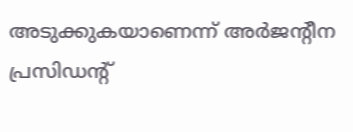അടുക്കുകയാണെന്ന് അര്‍ജന്റീന പ്രസിഡന്റ്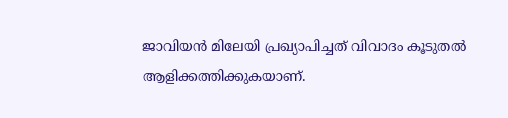ജാവിയന്‍ മിലേയി പ്രഖ്യാപിച്ചത് വിവാദം കൂടുതല്‍ ആളിക്കത്തിക്കുകയാണ്.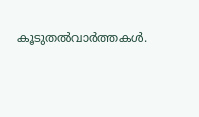കൂടുതല്‍വാര്‍ത്തകള്‍.